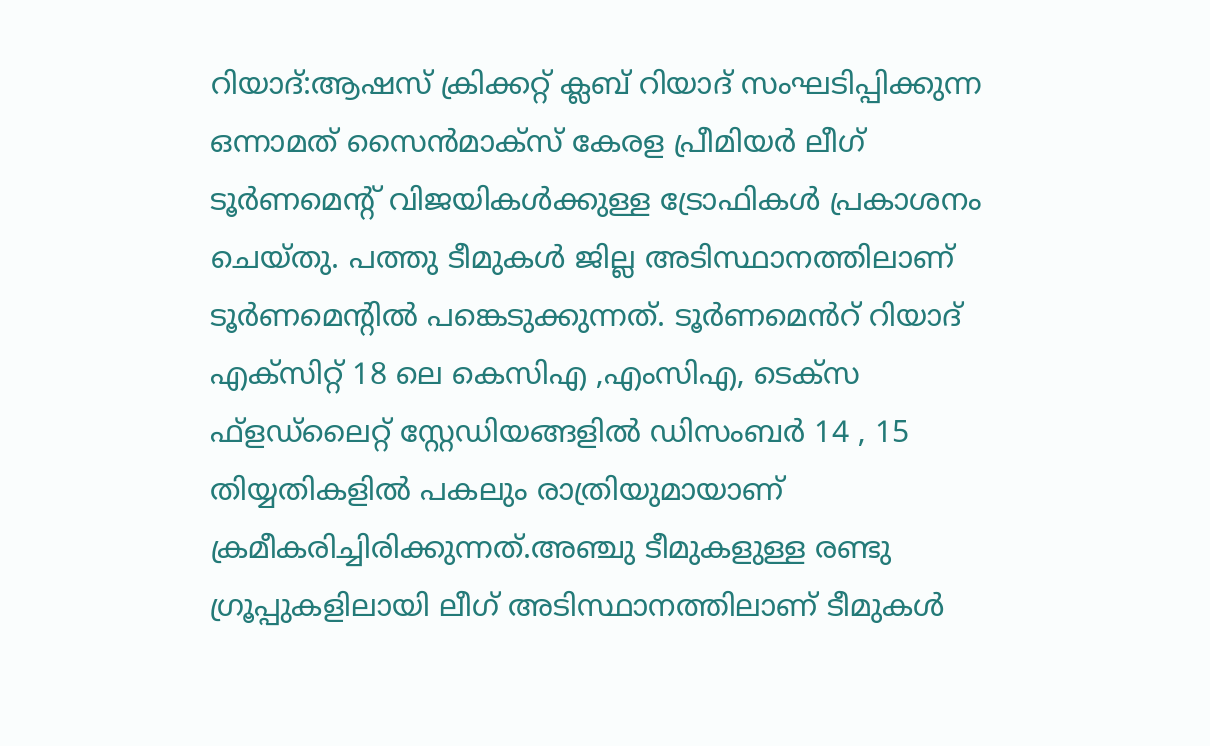റിയാദ്:ആഷസ് ക്രിക്കറ്റ് ക്ലബ് റിയാദ് സംഘടിപ്പിക്കുന്ന ഒന്നാമത് സൈൻമാക്സ് കേരള പ്രീമിയർ ലീഗ് ടൂർണമെന്റ് വിജയികൾക്കുള്ള ട്രോഫികൾ പ്രകാശനം ചെയ്തു. പത്തു ടീമുകൾ ജില്ല അടിസ്ഥാനത്തിലാണ് ടൂർണമെന്റിൽ പങ്കെടുക്കുന്നത്. ടൂർണമെൻറ് റിയാദ് എക്സിറ്റ് 18 ലെ കെസിഎ ,എംസിഎ, ടെക്സ ഫ്ളഡ്ലൈറ്റ് സ്റ്റേഡിയങ്ങളിൽ ഡിസംബർ 14 , 15 തിയ്യതികളിൽ പകലും രാത്രിയുമായാണ് ക്രമീകരിച്ചിരിക്കുന്നത്.അഞ്ചു ടീമുകളുള്ള രണ്ടു ഗ്രൂപ്പുകളിലായി ലീഗ് അടിസ്ഥാനത്തിലാണ് ടീമുകൾ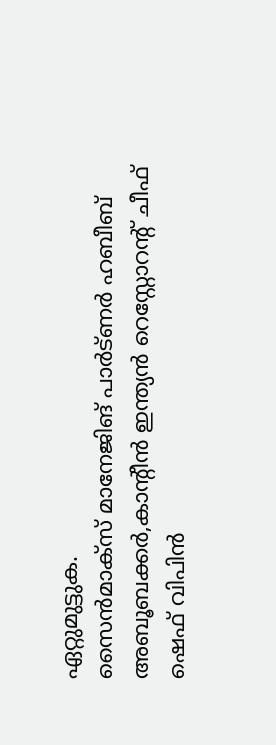ഏറ്റുമുട്ടുക.
സൈൻമാക്സ് മാനേജിങ് പാർട്ണർ ഹബീബ് അബൂബക്കർ,കാന്റീൻ ഇന്ത്യൻ റെസ്റ്റോറന്റ് ചീഫ് ഷെഫ് വിപിൻ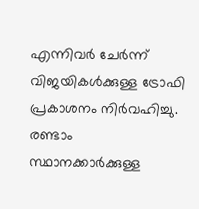എന്നിവർ ചേർന്ന് വിജയികൾക്കുള്ള ട്രോഫി പ്രകാശനം നിർവഹിച്ചു. രണ്ടാം സ്ഥാനക്കാർക്കുള്ള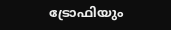ട്രോഫിയും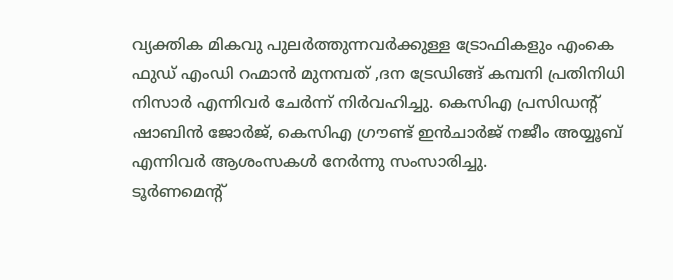വ്യക്തിക മികവു പുലർത്തുന്നവർക്കുള്ള ട്രോഫികളും എംകെ ഫുഡ് എംഡി റഹ്മാൻ മുനമ്പത് ,ദന ട്രേഡിങ്ങ് കമ്പനി പ്രതിനിധി നിസാർ എന്നിവർ ചേർന്ന് നിർവഹിച്ചു. കെസിഎ പ്രസിഡന്റ് ഷാബിൻ ജോർജ്, കെസിഎ ഗ്രൗണ്ട് ഇൻചാർജ് നജീം അയ്യൂബ് എന്നിവർ ആശംസകൾ നേർന്നു സംസാരിച്ചു.
ടൂർണമെന്റ്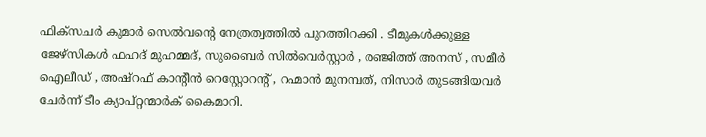ഫിക്സചർ കുമാർ സെൽവന്റെ നേത്രത്വത്തിൽ പുറത്തിറക്കി . ടീമുകൾക്കുള്ള ജേഴ്സികൾ ഫഹദ് മുഹമ്മദ്, സുബൈർ സിൽവെർസ്റ്റാർ , രഞ്ജിത്ത് അനസ് , സമീർ ഐലീഡ് , അഷ്റഫ് കാന്റീൻ റെസ്റ്റോറന്റ് , റഹ്മാൻ മുനമ്പത്, നിസാർ തുടങ്ങിയവർ ചേർന്ന് ടീം ക്യാപ്റ്റന്മാർക് കൈമാറി.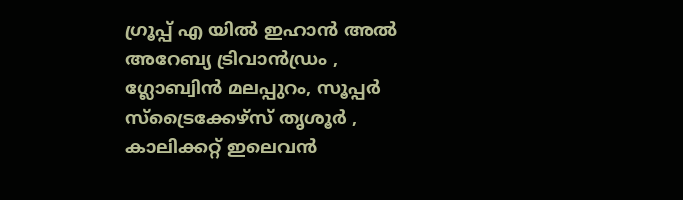ഗ്രൂപ്പ് എ യിൽ ഇഹാൻ അൽ അറേബ്യ ട്രിവാൻഡ്രം , ഗ്ലോബ്വിൻ മലപ്പുറം, സൂപ്പർ സ്ട്രൈക്കേഴ്സ് തൃശൂർ , കാലിക്കറ്റ് ഇലെവൻ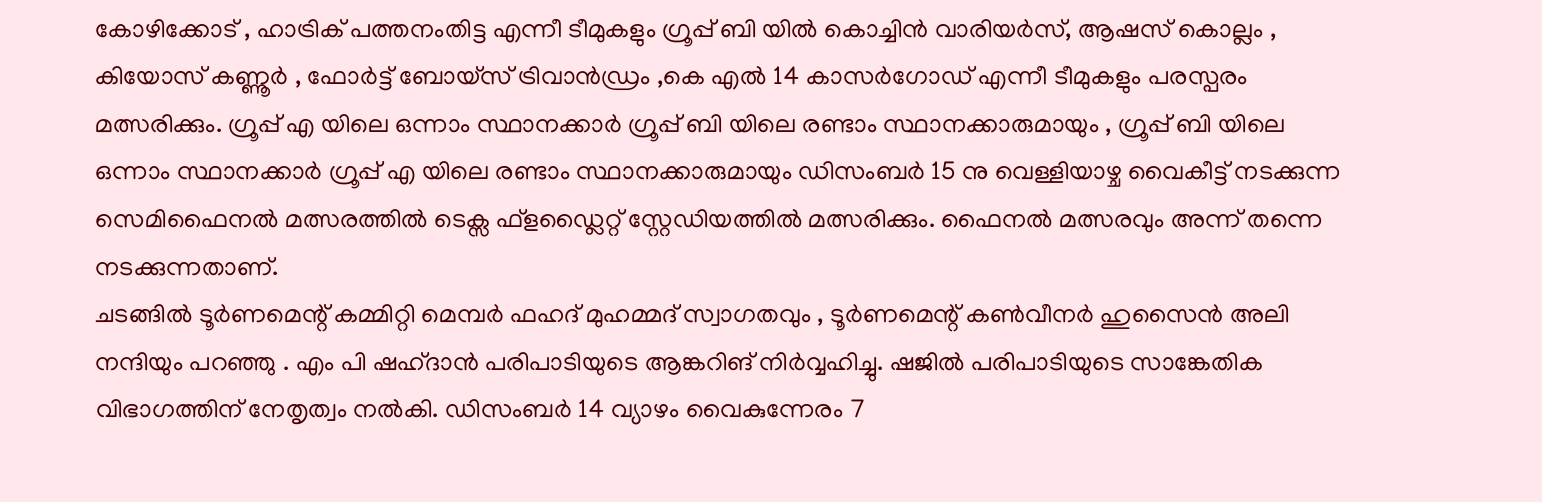കോഴിക്കോട് , ഹാട്രിക് പത്തനംതിട്ട എന്നീ ടീമുകളും ഗ്രൂപ്പ് ബി യിൽ കൊച്ചിൻ വാരിയർസ്, ആഷസ് കൊല്ലം , കിയോസ് കണ്ണൂർ , ഫോർട്ട് ബോയ്സ് ട്രിവാൻഡ്രം ,കെ എൽ 14 കാസർഗോഡ് എന്നീ ടീമുകളും പരസ്പരം മത്സരിക്കും. ഗ്രൂപ്പ് എ യിലെ ഒന്നാം സ്ഥാനക്കാർ ഗ്രൂപ്പ് ബി യിലെ രണ്ടാം സ്ഥാനക്കാരുമായും , ഗ്രൂപ്പ് ബി യിലെ ഒന്നാം സ്ഥാനക്കാർ ഗ്രൂപ്പ് എ യിലെ രണ്ടാം സ്ഥാനക്കാരുമായും ഡിസംബർ 15 നു വെള്ളിയാഴ്ച വൈകീട്ട് നടക്കുന്ന സെമിഫൈനൽ മത്സരത്തിൽ ടെക്സ ഫ്ളഡ്ലൈറ്റ് സ്റ്റേഡിയത്തിൽ മത്സരിക്കും. ഫൈനൽ മത്സരവും അന്ന് തന്നെ നടക്കുന്നതാണ്.
ചടങ്ങിൽ ടൂർണമെന്റ് കമ്മിറ്റി മെമ്പർ ഫഹദ് മുഹമ്മദ് സ്വാഗതവും , ടൂർണമെന്റ് കൺവീനർ ഹുസൈൻ അലി നന്ദിയും പറഞ്ഞു . എം പി ഷഹ്ദാൻ പരിപാടിയുടെ ആങ്കറിങ് നിർവ്വഹിച്ചു. ഷജിൽ പരിപാടിയുടെ സാങ്കേതിക വിഭാഗത്തിന് നേതൃത്വം നൽകി. ഡിസംബർ 14 വ്യാഴം വൈകുന്നേരം 7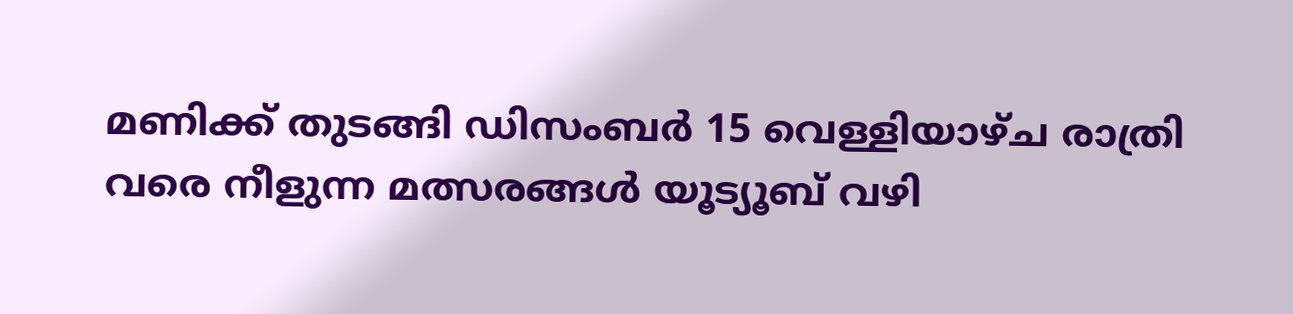മണിക്ക് തുടങ്ങി ഡിസംബർ 15 വെള്ളിയാഴ്ച രാത്രി വരെ നീളുന്ന മത്സരങ്ങൾ യൂട്യൂബ് വഴി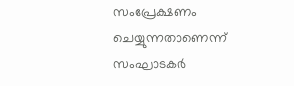സംപ്രേക്ഷണം ചെയ്യുന്നതാണെന്ന് സംഘാടകർ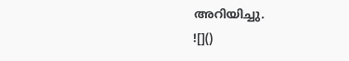അറിയിച്ചു.
![]()